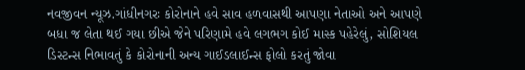નવજીવન ન્યૂઝ.ગાંધીનગરઃ કોરોનાને હવે સાવ હળવાસથી આપણા નેતાઓ અને આપણે બધા જ લેતા થઈ ગયા છીએ જેને પરિણામે હવે લગભગ કોઈ માસ્ક પહેરેલું, સોશિયલ ડિસ્ટન્સ નિભાવતું કે કોરોનાની અન્ય ગાઈડલાઈન્સ ફોલો કરતું જોવા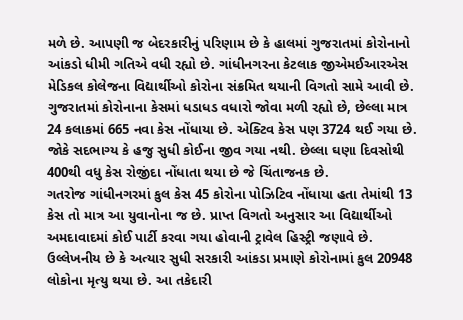મળે છે. આપણી જ બેદરકારીનું પરિણામ છે કે હાલમાં ગુજરાતમાં કોરોનાનો આંકડો ધીમી ગતિએ વધી રહ્યો છે. ગાંધીનગરના કેટલાક જીએમઈઆરએસ મેડિકલ કોલેજના વિદ્યાર્થીઓ કોરોના સંક્રમિત થયાની વિગતો સામે આવી છે.
ગુજરાતમાં કોરોનાના કેસમાં ધડાધડ વધારો જોવા મળી રહ્યો છે, છેલ્લા માત્ર 24 કલાકમાં 665 નવા કેસ નોંધાયા છે. એક્ટિવ કેસ પણ 3724 થઈ ગયા છે. જોકે સદભાગ્ય કે હજુ સુધી કોઈના જીવ ગયા નથી. છેલ્લા ઘણા દિવસોથી 400થી વધુ કેસ રોજીંદા નોંધાતા થયા છે જે ચિંતાજનક છે.
ગતરોજ ગાંધીનગરમાં કુલ કેસ 45 કોરોના પોઝિટિવ નોંધાયા હતા તેમાંથી 13 કેસ તો માત્ર આ યુવાનોના જ છે. પ્રાપ્ત વિગતો અનુસાર આ વિદ્યાર્થીઓ અમદાવાદમાં કોઈ પાર્ટી કરવા ગયા હોવાની ટ્રાવેલ હિસ્ટ્રી જણાવે છે. ઉલ્લેખનીય છે કે અત્યાર સુધી સરકારી આંકડા પ્રમાણે કોરોનામાં કુલ 20948 લોકોના મૃત્યુ થયા છે. આ તકેદારી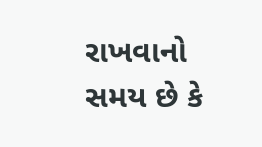રાખવાનો સમય છે કે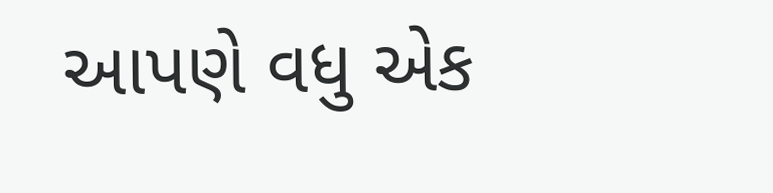આપણે વધુ એક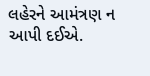લહેરને આમંત્રણ ન આપી દઈએ.